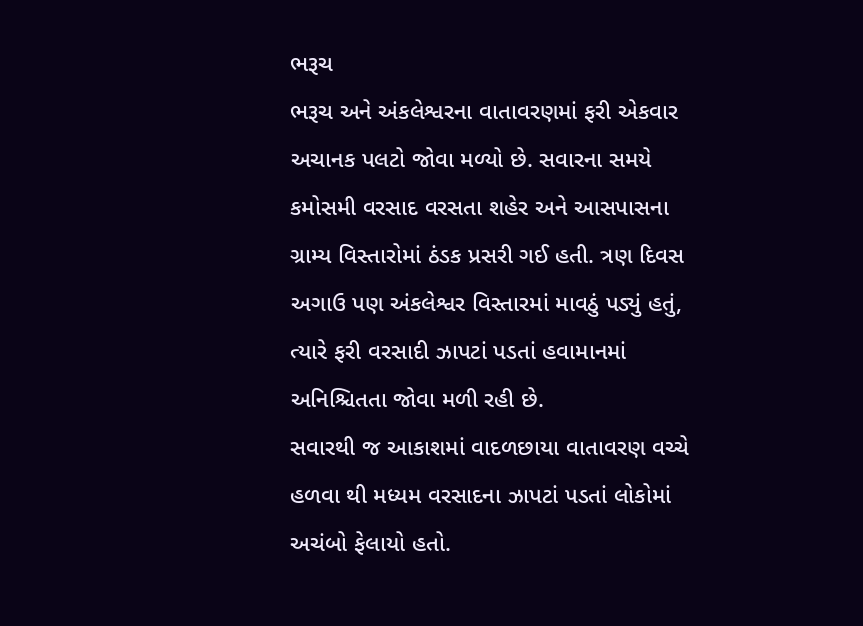ભરૂચ
ભરૂચ અને અંકલેશ્વરના વાતાવરણમાં ફરી એકવાર અચાનક પલટો જોવા મળ્યો છે. સવારના સમયે કમોસમી વરસાદ વરસતા શહેર અને આસપાસના ગ્રામ્ય વિસ્તારોમાં ઠંડક પ્રસરી ગઈ હતી. ત્રણ દિવસ અગાઉ પણ અંકલેશ્વર વિસ્તારમાં માવઠું પડ્યું હતું, ત્યારે ફરી વરસાદી ઝાપટાં પડતાં હવામાનમાં અનિશ્ચિતતા જોવા મળી રહી છે.
સવારથી જ આકાશમાં વાદળછાયા વાતાવરણ વચ્ચે હળવા થી મધ્યમ વરસાદના ઝાપટાં પડતાં લોકોમાં અચંબો ફેલાયો હતો.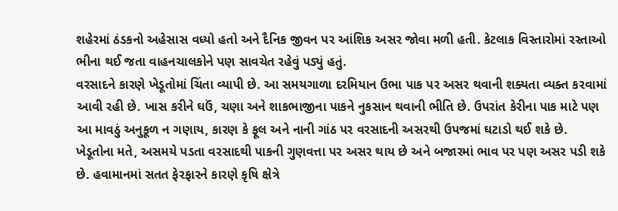શહેરમાં ઠંડકનો અહેસાસ વધ્યો હતો અને દૈનિક જીવન પર આંશિક અસર જોવા મળી હતી. કેટલાક વિસ્તારોમાં રસ્તાઓ ભીના થઈ જતા વાહનચાલકોને પણ સાવચેત રહેવું પડ્યું હતું.
વરસાદને કારણે ખેડૂતોમાં ચિંતા વ્યાપી છે. આ સમયગાળા દરમિયાન ઉભા પાક પર અસર થવાની શક્યતા વ્યક્ત કરવામાં આવી રહી છે. ખાસ કરીને ઘઉં, ચણા અને શાકભાજીના પાકને નુકસાન થવાની ભીતિ છે. ઉપરાંત કેરીના પાક માટે પણ આ માવઠું અનુકૂળ ન ગણાય, કારણ કે ફૂલ અને નાની ગાંઠ પર વરસાદની અસરથી ઉપજમાં ઘટાડો થઈ શકે છે.
ખેડૂતોના મતે, અસમયે પડતા વરસાદથી પાકની ગુણવત્તા પર અસર થાય છે અને બજારમાં ભાવ પર પણ અસર પડી શકે છે. હવામાનમાં સતત ફેરફારને કારણે કૃષિ ક્ષેત્રે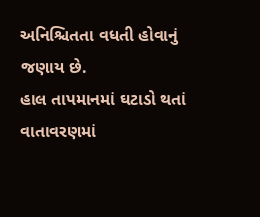અનિશ્ચિતતા વધતી હોવાનું જણાય છે.
હાલ તાપમાનમાં ઘટાડો થતાં વાતાવરણમાં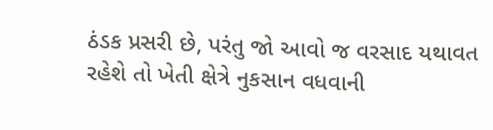ઠંડક પ્રસરી છે, પરંતુ જો આવો જ વરસાદ યથાવત રહેશે તો ખેતી ક્ષેત્રે નુકસાન વધવાની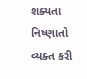શક્યતા નિષ્ણાતો વ્યક્ત કરી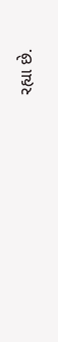રહ્યા છે.